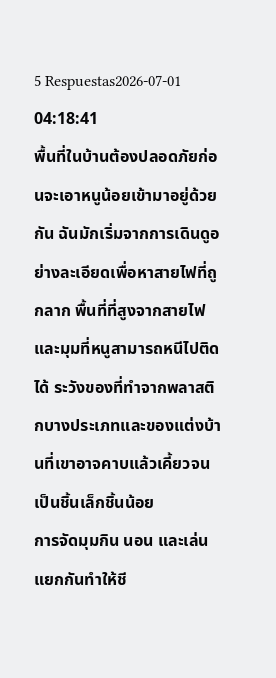5 Respuestas2026-07-01 04:18:41
พื้นที่ในบ้านต้องปลอดภัยก่อนจะเอาหนูน้อยเข้ามาอยู่ด้วยกัน ฉันมักเริ่มจากการเดินดูอย่างละเอียดเพื่อหาสายไฟที่ถูกลาก พื้นที่ที่สูงจากสายไฟ และมุมที่หนูสามารถหนีไปติดได้ ระวังของที่ทำจากพลาสติกบางประเภทและของแต่งบ้านที่เขาอาจคาบแล้วเคี้ยวจนเป็นชิ้นเล็กชิ้นน้อย
การจัดมุมกิน นอน และเล่นแยกกันทำให้ชี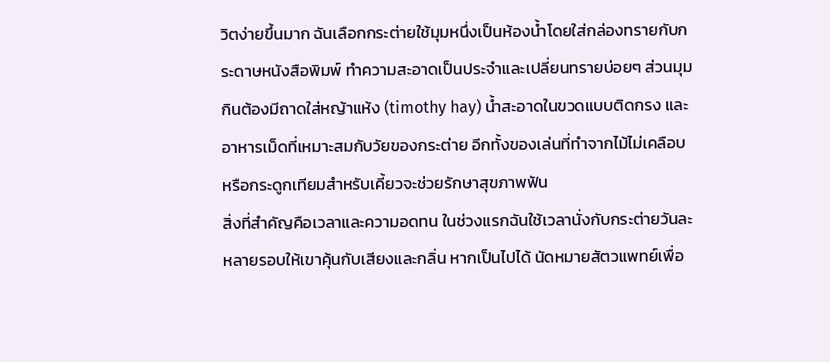วิตง่ายขึ้นมาก ฉันเลือกกระต่ายใช้มุมหนึ่งเป็นห้องน้ำโดยใส่กล่องทรายกับกระดาษหนังสือพิมพ์ ทำความสะอาดเป็นประจำและเปลี่ยนทรายบ่อยๆ ส่วนมุมกินต้องมีถาดใส่หญ้าแห้ง (timothy hay) น้ำสะอาดในขวดแบบติดกรง และอาหารเม็ดที่เหมาะสมกับวัยของกระต่าย อีกทั้งของเล่นที่ทำจากไม้ไม่เคลือบหรือกระดูกเทียมสำหรับเคี้ยวจะช่วยรักษาสุขภาพฟัน
สิ่งที่สำคัญคือเวลาและความอดทน ในช่วงแรกฉันใช้เวลานั่งกับกระต่ายวันละหลายรอบให้เขาคุ้นกับเสียงและกลิ่น หากเป็นไปได้ นัดหมายสัตวแพทย์เพื่อ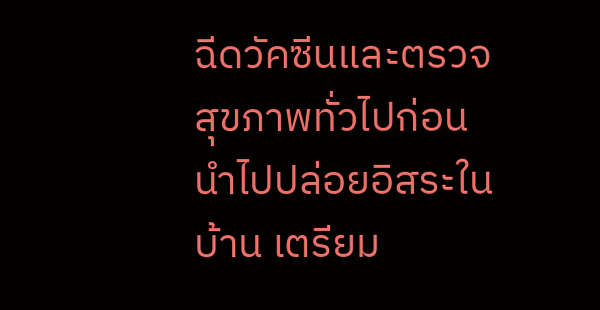ฉีดวัคซีนและตรวจสุขภาพทั่วไปก่อนนำไปปล่อยอิสระในบ้าน เตรียม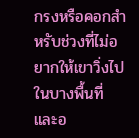กรงหรือคอกสำหรับช่วงที่ไม่อยากให้เขาวิ่งไปในบางพื้นที่ และอ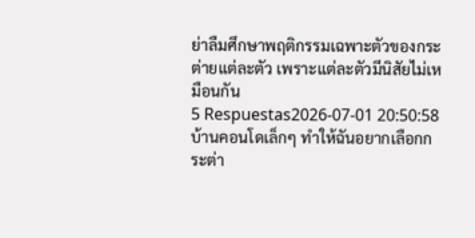ย่าลืมศึกษาพฤติกรรมเฉพาะตัวของกระต่ายแต่ละตัว เพราะแต่ละตัวมีนิสัยไม่เหมือนกัน
5 Respuestas2026-07-01 20:50:58
บ้านคอนโดเล็กๆ ทำให้ฉันอยากเลือกกระต่า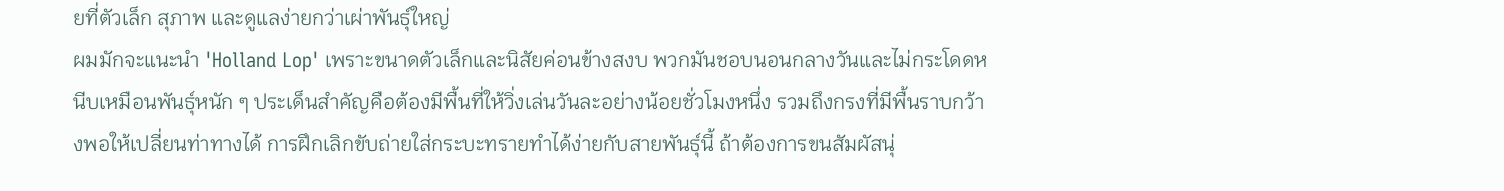ยที่ตัวเล็ก สุภาพ และดูแลง่ายกว่าเผ่าพันธุ์ใหญ่
ผมมักจะแนะนำ 'Holland Lop' เพราะขนาดตัวเล็กและนิสัยค่อนข้างสงบ พวกมันชอบนอนกลางวันและไม่กระโดดหนีบเหมือนพันธุ์หนัก ๆ ประเด็นสำคัญคือต้องมีพื้นที่ให้วิ่งเล่นวันละอย่างน้อยชั่วโมงหนึ่ง รวมถึงกรงที่มีพื้นราบกว้างพอให้เปลี่ยนท่าทางได้ การฝึกเลิกขับถ่ายใส่กระบะทรายทำได้ง่ายกับสายพันธุ์นี้ ถ้าต้องการขนสัมผัสนุ่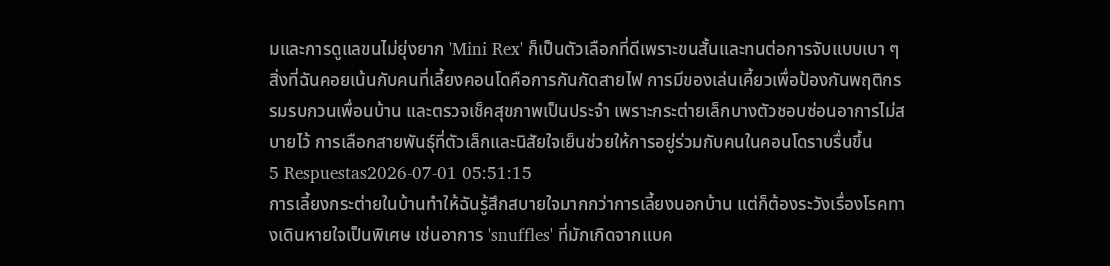มและการดูแลขนไม่ยุ่งยาก 'Mini Rex' ก็เป็นตัวเลือกที่ดีเพราะขนสั้นและทนต่อการจับแบบเบา ๆ
สิ่งที่ฉันคอยเน้นกับคนที่เลี้ยงคอนโดคือการกันกัดสายไฟ การมีของเล่นเคี้ยวเพื่อป้องกันพฤติกรรมรบกวนเพื่อนบ้าน และตรวจเช็คสุขภาพเป็นประจำ เพราะกระต่ายเล็กบางตัวชอบซ่อนอาการไม่สบายไว้ การเลือกสายพันธุ์ที่ตัวเล็กและนิสัยใจเย็นช่วยให้การอยู่ร่วมกับคนในคอนโดราบรื่นขึ้น
5 Respuestas2026-07-01 05:51:15
การเลี้ยงกระต่ายในบ้านทำให้ฉันรู้สึกสบายใจมากกว่าการเลี้ยงนอกบ้าน แต่ก็ต้องระวังเรื่องโรคทางเดินหายใจเป็นพิเศษ เช่นอาการ 'snuffles' ที่มักเกิดจากแบค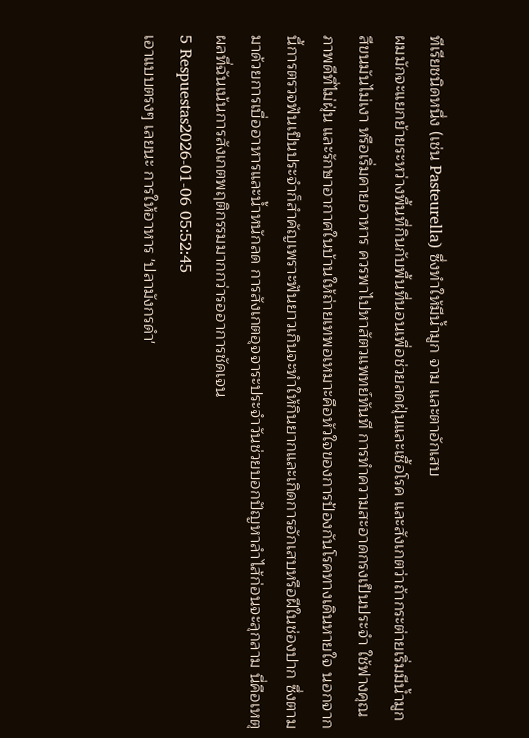ทีเรียชนิดหนึ่ง (เช่น Pasteurella) ซึ่งทำให้มีน้ำมูก จาม และตาอักเสบ
ผมมักจะแยกย้ายระหว่างพื้นที่กินกับพื้นที่นอนเพื่อช่วยลดฝุ่นและเชื้อโรค และสังเกตว่าถ้ากระต่ายเริ่มมีน้ำมูก สีขนมันไม่เงา หรือเริ่มคายอาหาร ควรพาไปหาสัตวแพทย์ทันที การทำความสะอาดกรงเป็นประจำ ใช้ฟางคุณภาพดีที่ไม่ฝุ่น และรักษาอากาศในบ้านให้ถ่ายเทพอเหมาะคือหัวใจของการป้องกันโรคทางเดินหายใจ นอกจากนี้การตรวจฟันเป็นประจำก็สำคัญเพราะฟันยาวเกินจะทำให้กินยากและเกิดการอักเสบหรือฝีในช่องปาก ซึ่งตามมาด้วยการเบื่ออาหารและน้ำหนักลด การสังเกตอุจจาระประจำวันช่วยบอกปัญหาลำไส้ก่อนจะลุกลาม นี่คือเหตุผลที่ฉันเน้นการสังเกตพฤติกรรมมากกว่ารออาการชัดเจน
5 Respuestas2026-01-06 05:52:45
เอาแบบตรงๆ เลยนะ การให้อาหาร 'ปลามังกรดำ'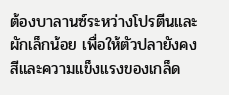ต้องบาลานซ์ระหว่างโปรตีนและผักเล็กน้อย เพื่อให้ตัวปลายังคงสีและความแข็งแรงของเกล็ด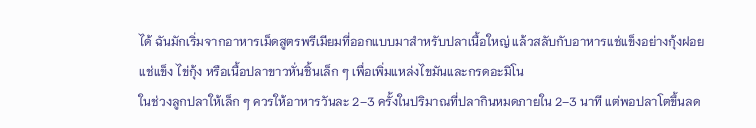ได้ ฉันมักเริ่มจากอาหารเม็ดสูตรพรีเมียมที่ออกแบบมาสำหรับปลาเนื้อใหญ่ แล้วสลับกับอาหารแช่แข็งอย่างกุ้งฝอยแช่แข็ง ไข่กุ้ง หรือเนื้อปลาขาวหั่นชิ้นเล็ก ๆ เพื่อเพิ่มแหล่งไขมันและกรดอะมิโน
ในช่วงลูกปลาให้เล็ก ๆ ควรให้อาหารวันละ 2–3 ครั้งในปริมาณที่ปลากินหมดภายใน 2–3 นาที แต่พอปลาโตขึ้นลด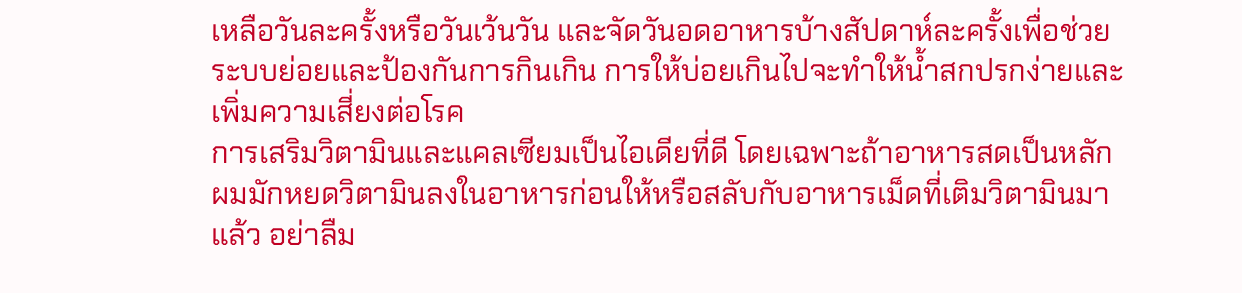เหลือวันละครั้งหรือวันเว้นวัน และจัดวันอดอาหารบ้างสัปดาห์ละครั้งเพื่อช่วยระบบย่อยและป้องกันการกินเกิน การให้บ่อยเกินไปจะทำให้น้ำสกปรกง่ายและเพิ่มความเสี่ยงต่อโรค
การเสริมวิตามินและแคลเซียมเป็นไอเดียที่ดี โดยเฉพาะถ้าอาหารสดเป็นหลัก ผมมักหยดวิตามินลงในอาหารก่อนให้หรือสลับกับอาหารเม็ดที่เติมวิตามินมาแล้ว อย่าลืม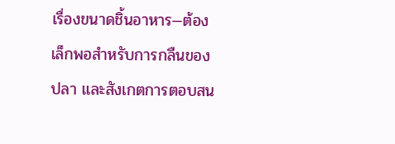เรื่องขนาดชิ้นอาหาร—ต้องเล็กพอสำหรับการกลืนของปลา และสังเกตการตอบสน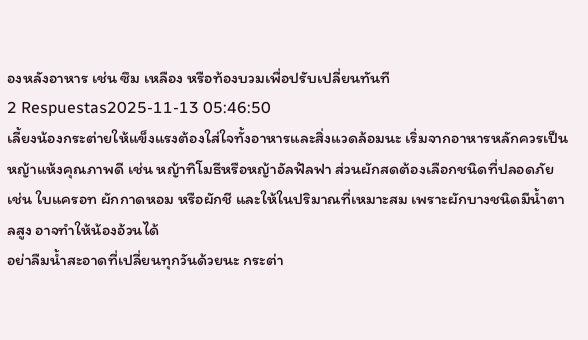องหลังอาหาร เช่น ซึม เหลือง หรือท้องบวมเพื่อปรับเปลี่ยนทันที
2 Respuestas2025-11-13 05:46:50
เลี้ยงน้องกระต่ายให้แข็งแรงต้องใส่ใจทั้งอาหารและสิ่งแวดล้อมนะ เริ่มจากอาหารหลักควรเป็นหญ้าแห้งคุณภาพดี เช่น หญ้าทิโมธีหรือหญ้าอัลฟัลฟา ส่วนผักสดต้องเลือกชนิดที่ปลอดภัย เช่น ใบแครอท ผักกาดหอม หรือผักชี และให้ในปริมาณที่เหมาะสม เพราะผักบางชนิดมีน้ำตาลสูง อาจทำให้น้องอ้วนได้
อย่าลืมน้ำสะอาดที่เปลี่ยนทุกวันด้วยนะ กระต่า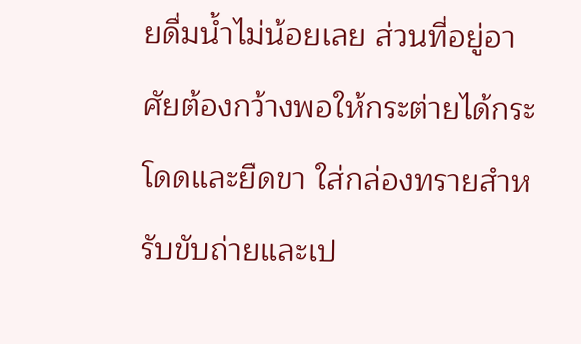ยดื่มน้ำไม่น้อยเลย ส่วนที่อยู่อาศัยต้องกว้างพอให้กระต่ายได้กระโดดและยืดขา ใส่กล่องทรายสำหรับขับถ่ายและเป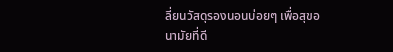ลี่ยนวัสดุรองนอนบ่อยๆ เพื่อสุขอนามัยที่ดี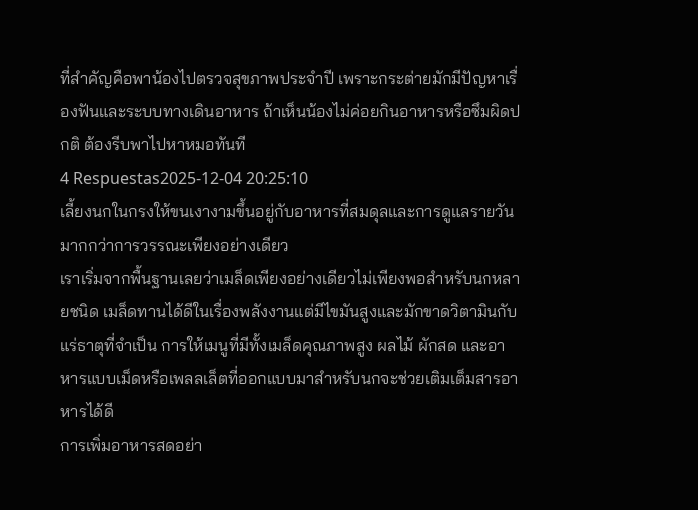ที่สำคัญคือพาน้องไปตรวจสุขภาพประจำปี เพราะกระต่ายมักมีปัญหาเรื่องฟันและระบบทางเดินอาหาร ถ้าเห็นน้องไม่ค่อยกินอาหารหรือซึมผิดปกติ ต้องรีบพาไปหาหมอทันที
4 Respuestas2025-12-04 20:25:10
เลี้ยงนกในกรงให้ขนเงางามขึ้นอยู่กับอาหารที่สมดุลและการดูแลรายวันมากกว่าการวรรณะเพียงอย่างเดียว
เราเริ่มจากพื้นฐานเลยว่าเมล็ดเพียงอย่างเดียวไม่เพียงพอสำหรับนกหลายชนิด เมล็ดทานได้ดีในเรื่องพลังงานแต่มีไขมันสูงและมักขาดวิตามินกับแร่ธาตุที่จำเป็น การให้เมนูที่มีทั้งเมล็ดคุณภาพสูง ผลไม้ ผักสด และอาหารแบบเม็ดหรือเพลลเล็ตที่ออกแบบมาสำหรับนกจะช่วยเติมเต็มสารอาหารได้ดี
การเพิ่มอาหารสดอย่า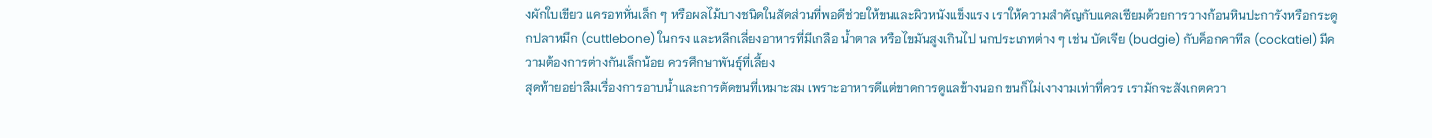งผักใบเขียว แครอทหั่นเล็ก ๆ หรือผลไม้บางชนิดในสัดส่วนที่พอดีช่วยให้ขนและผิวหนังแข็งแรง เราให้ความสำคัญกับแคลเซียมด้วยการวางก้อนหินปะการังหรือกระดูกปลาหมึก (cuttlebone) ในกรง และหลีกเลี่ยงอาหารที่มีเกลือ น้ำตาล หรือไขมันสูงเกินไป นกประเภทต่าง ๆ เช่น บัดเจีย (budgie) กับค็อกคาทีล (cockatiel) มีความต้องการต่างกันเล็กน้อย ควรศึกษาพันธุ์ที่เลี้ยง
สุดท้ายอย่าลืมเรื่องการอาบน้ำและการตัดขนที่เหมาะสม เพราะอาหารดีแต่ขาดการดูแลข้างนอก ขนก็ไม่เงางามเท่าที่ควร เรามักจะสังเกตควา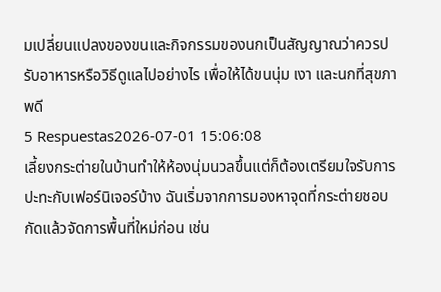มเปลี่ยนแปลงของขนและกิจกรรมของนกเป็นสัญญาณว่าควรปรับอาหารหรือวิธีดูแลไปอย่างไร เพื่อให้ได้ขนนุ่ม เงา และนกที่สุขภาพดี
5 Respuestas2026-07-01 15:06:08
เลี้ยงกระต่ายในบ้านทำให้ห้องนุ่มนวลขึ้นแต่ก็ต้องเตรียมใจรับการปะทะกับเฟอร์นิเจอร์บ้าง ฉันเริ่มจากการมองหาจุดที่กระต่ายชอบกัดแล้วจัดการพื้นที่ใหม่ก่อน เช่น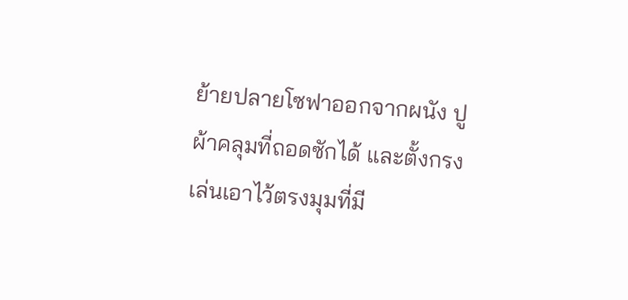ย้ายปลายโซฟาออกจากผนัง ปูผ้าคลุมที่ถอดซักได้ และตั้งกรงเล่นเอาไว้ตรงมุมที่มี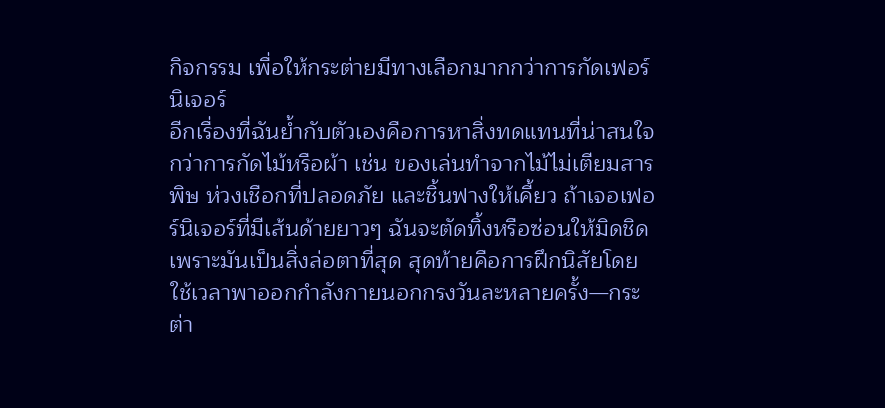กิจกรรม เพื่อให้กระต่ายมีทางเลือกมากกว่าการกัดเฟอร์นิเจอร์
อีกเรื่องที่ฉันย้ำกับตัวเองคือการหาสิ่งทดแทนที่น่าสนใจกว่าการกัดไม้หรือผ้า เช่น ของเล่นทำจากไม้ไม่เตียมสารพิษ ห่วงเชือกที่ปลอดภัย และชิ้นฟางให้เคี้ยว ถ้าเจอเฟอร์นิเจอร์ที่มีเส้นด้ายยาวๆ ฉันจะตัดทิ้งหรือซ่อนให้มิดชิด เพราะมันเป็นสิ่งล่อตาที่สุด สุดท้ายคือการฝึกนิสัยโดยใช้เวลาพาออกกำลังกายนอกกรงวันละหลายครั้ง—กระต่า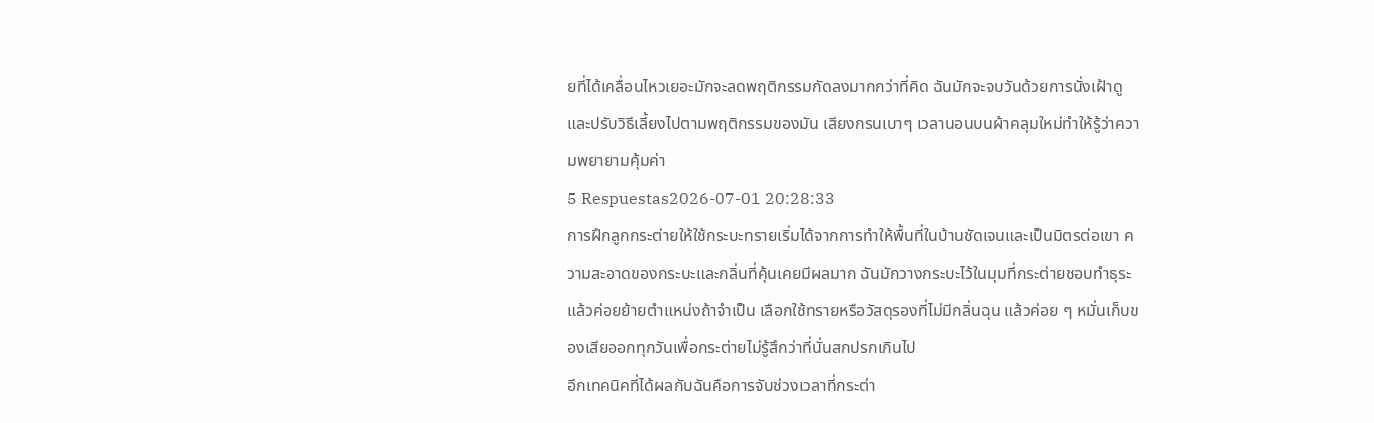ยที่ได้เคลื่อนไหวเยอะมักจะลดพฤติกรรมกัดลงมากกว่าที่คิด ฉันมักจะจบวันด้วยการนั่งเฝ้าดูและปรับวิธีเลี้ยงไปตามพฤติกรรมของมัน เสียงกรนเบาๆ เวลานอนบนผ้าคลุมใหม่ทำให้รู้ว่าความพยายามคุ้มค่า
5 Respuestas2026-07-01 20:28:33
การฝึกลูกกระต่ายให้ใช้กระบะทรายเริ่มได้จากการทำให้พื้นที่ในบ้านชัดเจนและเป็นมิตรต่อเขา ความสะอาดของกระบะและกลิ่นที่คุ้นเคยมีผลมาก ฉันมักวางกระบะไว้ในมุมที่กระต่ายชอบทำธุระแล้วค่อยย้ายตำแหน่งถ้าจำเป็น เลือกใช้ทรายหรือวัสดุรองที่ไม่มีกลิ่นฉุน แล้วค่อย ๆ หมั่นเก็บของเสียออกทุกวันเพื่อกระต่ายไม่รู้สึกว่าที่นั่นสกปรกเกินไป
อีกเทคนิคที่ได้ผลกับฉันคือการจับช่วงเวลาที่กระต่า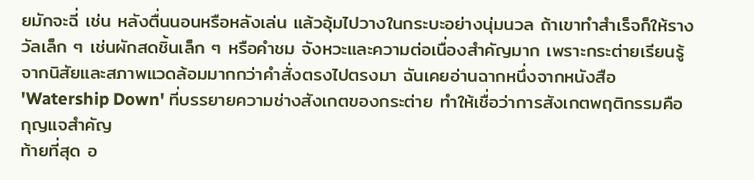ยมักจะฉี่ เช่น หลังตื่นนอนหรือหลังเล่น แล้วอุ้มไปวางในกระบะอย่างนุ่มนวล ถ้าเขาทำสำเร็จก็ให้รางวัลเล็ก ๆ เช่นผักสดชิ้นเล็ก ๆ หรือคำชม จังหวะและความต่อเนื่องสำคัญมาก เพราะกระต่ายเรียนรู้จากนิสัยและสภาพแวดล้อมมากกว่าคำสั่งตรงไปตรงมา ฉันเคยอ่านฉากหนึ่งจากหนังสือ 'Watership Down' ที่บรรยายความช่างสังเกตของกระต่าย ทำให้เชื่อว่าการสังเกตพฤติกรรมคือกุญแจสำคัญ
ท้ายที่สุด อ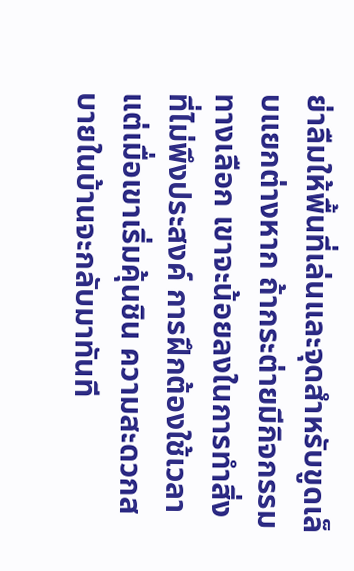ย่าลืมให้พื้นที่เล่นและจุดสำหรับขูดเล็บแยกต่างหาก ถ้ากระต่ายมีกิจกรรมทางเลือก เขาจะน้อยลงในการทำสิ่งที่ไม่พึงประสงค์ การฝึกต้องใช้เวลา แต่เมื่อเขาเริ่มคุ้นชิน ความสะดวกสบายในบ้านจะกลับมาทันที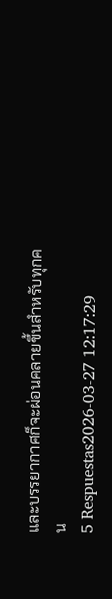และบรรยากาศก็จะผ่อนคลายขึ้นสำหรับทุกคน
5 Respuestas2026-03-27 12:17:29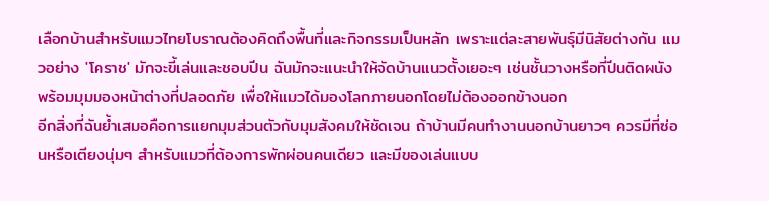เลือกบ้านสำหรับแมวไทยโบราณต้องคิดถึงพื้นที่และกิจกรรมเป็นหลัก เพราะแต่ละสายพันธุ์มีนิสัยต่างกัน แมวอย่าง 'โคราช' มักจะขี้เล่นและชอบปีน ฉันมักจะแนะนำให้จัดบ้านแนวตั้งเยอะๆ เช่นชั้นวางหรือที่ปีนติดผนัง พร้อมมุมมองหน้าต่างที่ปลอดภัย เพื่อให้แมวได้มองโลกภายนอกโดยไม่ต้องออกข้างนอก
อีกสิ่งที่ฉันย้ำเสมอคือการแยกมุมส่วนตัวกับมุมสังคมให้ชัดเจน ถ้าบ้านมีคนทำงานนอกบ้านยาวๆ ควรมีที่ซ่อนหรือเตียงนุ่มๆ สำหรับแมวที่ต้องการพักผ่อนคนเดียว และมีของเล่นแบบ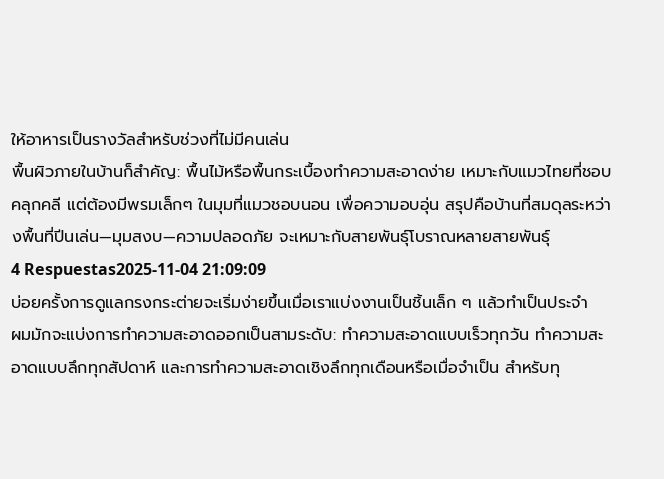ให้อาหารเป็นรางวัลสำหรับช่วงที่ไม่มีคนเล่น
พื้นผิวภายในบ้านก็สำคัญ: พื้นไม้หรือพื้นกระเบื้องทำความสะอาดง่าย เหมาะกับแมวไทยที่ชอบคลุกคลี แต่ต้องมีพรมเล็กๆ ในมุมที่แมวชอบนอน เพื่อความอบอุ่น สรุปคือบ้านที่สมดุลระหว่างพื้นที่ปีนเล่น—มุมสงบ—ความปลอดภัย จะเหมาะกับสายพันธุ์โบราณหลายสายพันธุ์
4 Respuestas2025-11-04 21:09:09
บ่อยครั้งการดูแลกรงกระต่ายจะเริ่มง่ายขึ้นเมื่อเราแบ่งงานเป็นชิ้นเล็ก ๆ แล้วทำเป็นประจำ
ผมมักจะแบ่งการทำความสะอาดออกเป็นสามระดับ: ทำความสะอาดแบบเร็วทุกวัน ทำความสะอาดแบบลึกทุกสัปดาห์ และการทำความสะอาดเชิงลึกทุกเดือนหรือเมื่อจำเป็น สำหรับทุ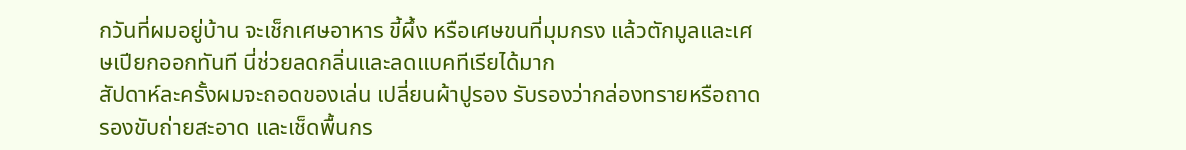กวันที่ผมอยู่บ้าน จะเช็กเศษอาหาร ขี้ผึ้ง หรือเศษขนที่มุมกรง แล้วตักมูลและเศษเปียกออกทันที นี่ช่วยลดกลิ่นและลดแบคทีเรียได้มาก
สัปดาห์ละครั้งผมจะถอดของเล่น เปลี่ยนผ้าปูรอง รับรองว่ากล่องทรายหรือถาดรองขับถ่ายสะอาด และเช็ดพื้นกร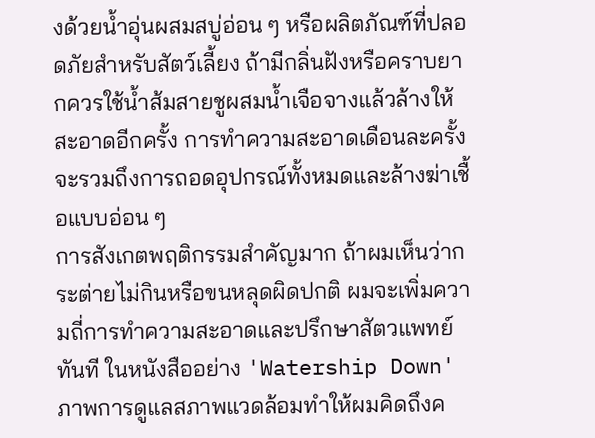งด้วยน้ำอุ่นผสมสบู่อ่อน ๆ หรือผลิตภัณฑ์ที่ปลอดภัยสำหรับสัตว์เลี้ยง ถ้ามีกลิ่นฝังหรือคราบยากควรใช้น้ำส้มสายชูผสมน้ำเจือจางแล้วล้างให้สะอาดอีกครั้ง การทำความสะอาดเดือนละครั้งจะรวมถึงการถอดอุปกรณ์ทั้งหมดและล้างฆ่าเชื้อแบบอ่อน ๆ
การสังเกตพฤติกรรมสำคัญมาก ถ้าผมเห็นว่ากระต่ายไม่กินหรือขนหลุดผิดปกติ ผมจะเพิ่มความถี่การทำความสะอาดและปรึกษาสัตวแพทย์ทันที ในหนังสืออย่าง 'Watership Down' ภาพการดูแลสภาพแวดล้อมทำให้ผมคิดถึงค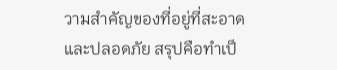วามสำคัญของที่อยู่ที่สะอาดและปลอดภัย สรุปคือทำเป็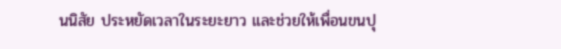นนิสัย ประหยัดเวลาในระยะยาว และช่วยให้เพื่อนขนปุ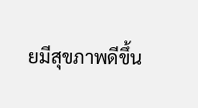ยมีสุขภาพดีขึ้น